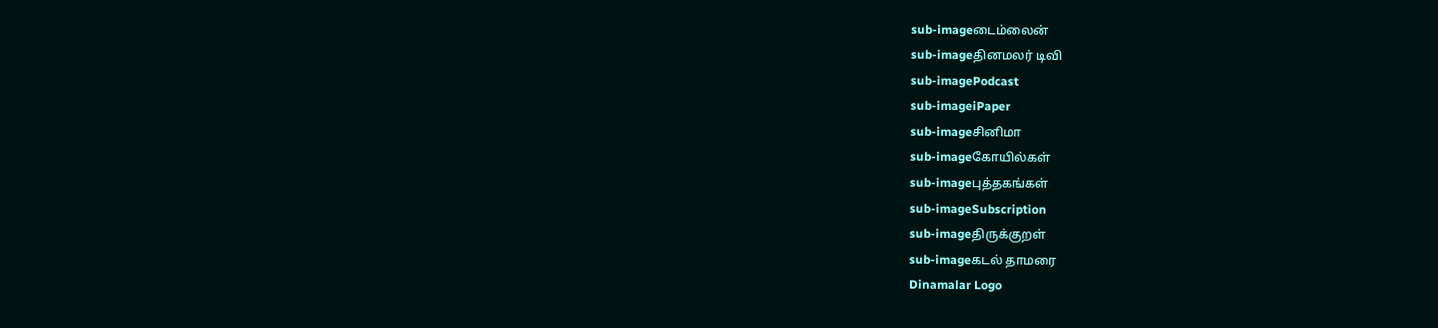sub-imageடைம்லைன்
sub-imageதினமலர் டிவி
sub-imagePodcast
sub-imageiPaper
sub-imageசினிமா
sub-imageகோயில்கள்
sub-imageபுத்தகங்கள்
sub-imageSubscription
sub-imageதிருக்குறள்
sub-imageகடல் தாமரை
Dinamalar Logo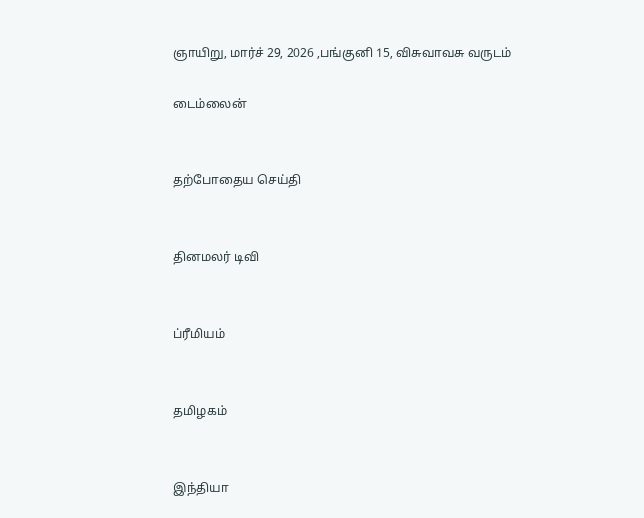ஞாயிறு, மார்ச் 29, 2026 ,பங்குனி 15, விசுவாவசு வருடம்

டைம்லைன்


தற்போதைய செய்தி


தினமலர் டிவி


ப்ரீமியம்


தமிழகம்


இந்தியா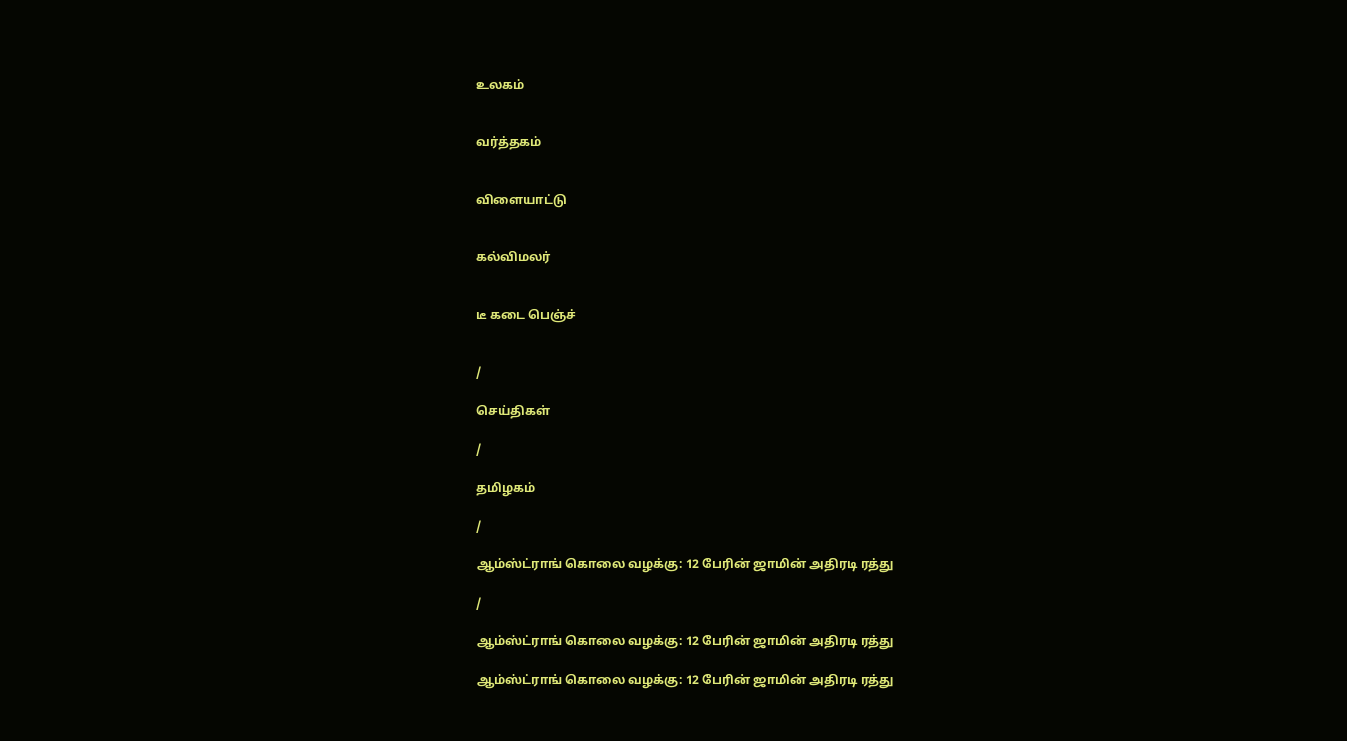உலகம்


வர்த்தகம்


விளையாட்டு


கல்விமலர்


டீ கடை பெஞ்ச்


/

செய்திகள்

/

தமிழகம்

/

ஆம்ஸ்ட்ராங் கொலை வழக்கு: 12 பேரின் ஜாமின் அதிரடி ரத்து

/

ஆம்ஸ்ட்ராங் கொலை வழக்கு: 12 பேரின் ஜாமின் அதிரடி ரத்து

ஆம்ஸ்ட்ராங் கொலை வழக்கு: 12 பேரின் ஜாமின் அதிரடி ரத்து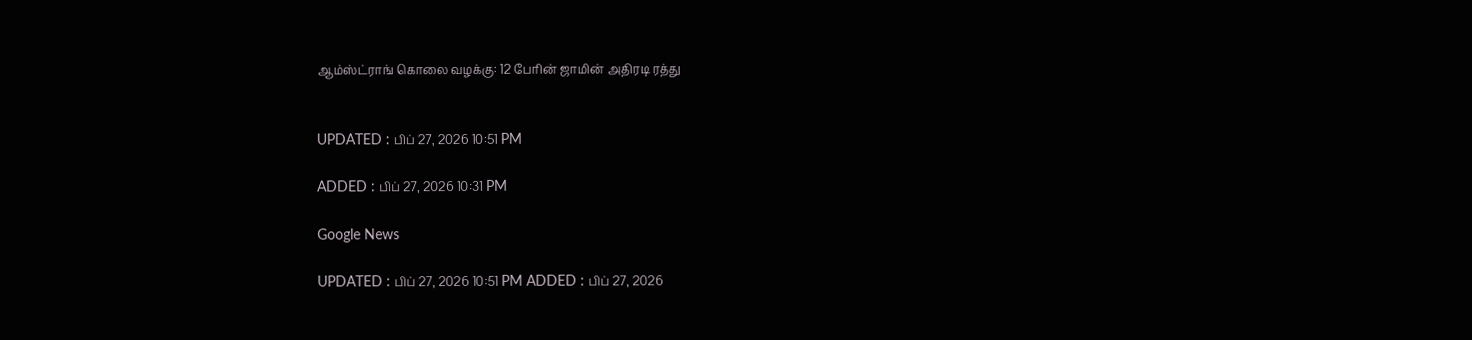ஆம்ஸ்ட்ராங் கொலை வழக்கு: 12 பேரின் ஜாமின் அதிரடி ரத்து


UPDATED : பிப் 27, 2026 10:51 PM

ADDED : பிப் 27, 2026 10:31 PM

Google News

UPDATED : பிப் 27, 2026 10:51 PM ADDED : பிப் 27, 2026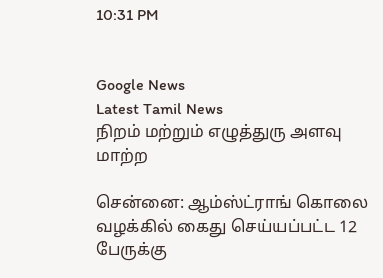10:31 PM


Google News
Latest Tamil News
நிறம் மற்றும் எழுத்துரு அளவு மாற்ற

சென்னை: ஆம்ஸ்ட்ராங் கொலை வழக்கில் கைது செய்யப்பட்ட 12 பேருக்கு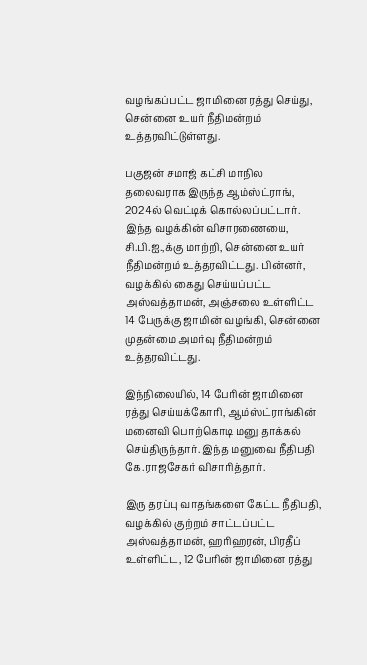வழங்கப்பட்ட ஜாமினை ரத்து செய்து, சென்னை உயர் நீதிமன்றம் உத்தரவிட்டுள்ளது.

பகுஜன் சமாஜ் கட்சி மாநில தலைவராக இருந்த ஆம்ஸ்ட்ராங், 2024ல் வெட்டிக் கொல்லப்பட்டார். இந்த வழக்கின் விசாரணையை, சி.பி.ஐ.,க்கு மாற்றி, சென்னை உயர் நீதிமன்றம் உத்தரவிட்டது. பின்னர், வழக்கில் கைது செய்யப்பட்ட அஸ்வத்தாமன், அஞ்சலை உள்ளிட்ட 14 பேருக்கு ஜாமின் வழங்கி, சென்னை முதன்மை அமர்வு நீதிமன்றம் உத்தரவிட்டது.

இந்நிலையில், 14 பேரின் ஜாமினை ரத்து செய்யக்கோரி, ஆம்ஸ்ட்ராங்கின் மனைவி பொற்கொடி மனு தாக்கல் செய்திருந்தார். இந்த மனுவை நீதிபதி கே.ராஜசேகர் விசாரித்தார்.

இரு தரப்பு வாதங்களை கேட்ட நீதிபதி, வழக்கில் குற்றம் சாட்டப்பட்ட அஸ்வத்தாமன், ஹரிஹரன், பிரதீப் உள்ளிட்ட, 12 பேரின் ஜாமினை ரத்து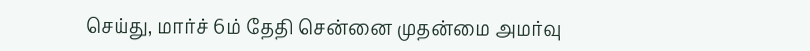செய்து, மார்ச் 6ம் தேதி சென்னை முதன்மை அமர்வு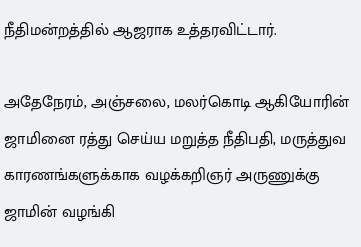நீதிமன்றத்தில் ஆஜராக உத்தரவிட்டார்.

அதேநேரம், அஞ்சலை, மலர்கொடி ஆகியோரின் ஜாமினை ரத்து செய்ய மறுத்த நீதிபதி, மருத்துவ காரணங்களுக்காக வழக்கறிஞர் அருணுக்கு ஜாமின் வழங்கி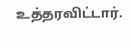உத்தரவிட்டார்.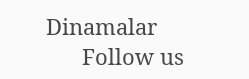Dinamalar
      Follow us